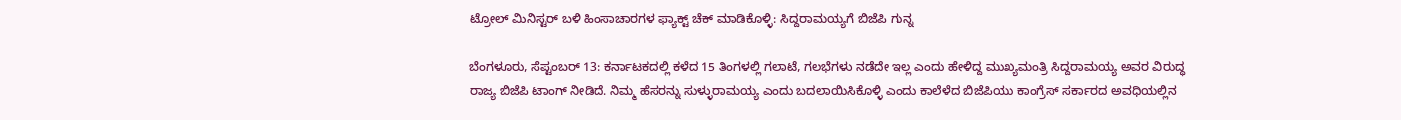ಟ್ರೋಲ್ ಮಿನಿಸ್ಟರ್ ಬಳಿ ಹಿಂಸಾಚಾರಗಳ ಫ್ಯಾಕ್ಟ್ ಚೆಕ್ ಮಾಡಿಕೊಳ್ಳಿ: ಸಿದ್ದರಾಮಯ್ಯಗೆ ಬಿಜೆಪಿ ಗುನ್ನ

ಬೆಂಗಳೂರು, ಸೆಪ್ಟಂಬರ್ 13: ಕರ್ನಾಟಕದಲ್ಲಿ ಕಳೆದ 15 ತಿಂಗಳಲ್ಲಿ ಗಲಾಟೆ, ಗಲಭೆಗಳು ನಡೆದೇ ಇಲ್ಲ ಎಂದು ಹೇಳಿದ್ದ ಮುಖ್ಯಮಂತ್ರಿ ಸಿದ್ದರಾಮಯ್ಯ ಅವರ ವಿರುದ್ಧ ರಾಜ್ಯ ಬಿಜೆಪಿ ಟಾಂಗ್ ನೀಡಿದೆ. ನಿಮ್ಮ ಹೆಸರನ್ನು ಸುಳ್ಳುರಾಮಯ್ಯ ಎಂದು ಬದಲಾಯಿಸಿಕೊಳ್ಳಿ ಎಂದು ಕಾಲೆಳೆದ ಬಿಜೆಪಿಯು ಕಾಂಗ್ರೆಸ್ ಸರ್ಕಾರದ ಅವಧಿಯಲ್ಲಿನ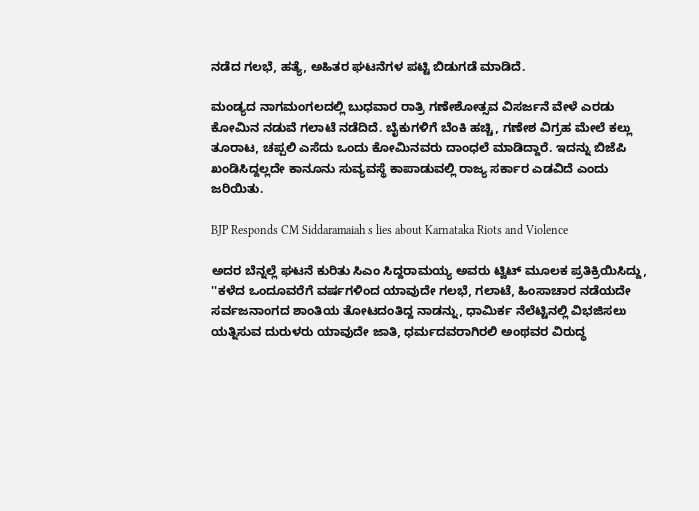ನಡೆದ ಗಲಭೆ, ಹತ್ಯೆ, ಅಹಿತರ ಘಟನೆಗಳ ಪಟ್ಟಿ ಬಿಡುಗಡೆ ಮಾಡಿದೆ.

ಮಂಡ್ಯದ ನಾಗಮಂಗಲದಲ್ಲಿ ಬುಧವಾರ ರಾತ್ರಿ ಗಣೇಶೋತ್ಸವ ವಿಸರ್ಜನೆ ವೇಳೆ ಎರಡು ಕೋಮಿನ ನಡುವೆ ಗಲಾಟೆ ನಡೆದಿದೆ. ಬೈಕುಗಳಿಗೆ ಬೆಂಕಿ ಹಚ್ಚಿ, ಗಣೇಶ ವಿಗ್ರಹ ಮೇಲೆ ಕಲ್ಲು ತೂರಾಟ, ಚಪ್ಪಲಿ ಎಸೆದು ಒಂದು ಕೋಮಿನವರು ದಾಂಧಲೆ ಮಾಡಿದ್ದಾರೆ. ಇದನ್ನು ಬಿಜೆಪಿ ಖಂಡಿಸಿದ್ದಲ್ಲದೇ ಕಾನೂನು ಸುವ್ಯವಸ್ಥೆ ಕಾಪಾಡುವಲ್ಲಿ ರಾಜ್ಯ ಸರ್ಕಾರ ಎಡವಿದೆ ಎಂದು ಜರಿಯಿತು.

BJP Responds CM Siddaramaiah s lies about Karnataka Riots and Violence

ಅದರ ಬೆನ್ನಲ್ಲೆ ಘಟನೆ ಕುರಿತು ಸಿಎಂ ಸಿದ್ದರಾಮಯ್ಯ ಅವರು ಟ್ವಿಟ್ ಮೂಲಕ ಪ್ರತಿಕ್ರಿಯಿಸಿದ್ದು, ''ಕಳೆದ ಒಂದೂವರೆಗೆ ವರ್ಷಗಳಿಂದ ಯಾವುದೇ ಗಲಭೆ, ಗಲಾಟೆ, ಹಿಂಸಾಚಾರ ನಡೆಯದೇ ಸರ್ವಜನಾಂಗದ ಶಾಂತಿಯ ತೋಟದಂತಿದ್ದ ನಾಡನ್ನು, ಧಾಮಿರ್ಕ ನೆಲೆಟ್ಟಿನಲ್ಲಿ ವಿಭಜಿಸಲು ಯತ್ನಿಸುವ ದುರುಳರು ಯಾವುದೇ ಜಾತಿ, ಧರ್ಮದವರಾಗಿರಲಿ ಅಂಥವರ ವಿರುದ್ಧ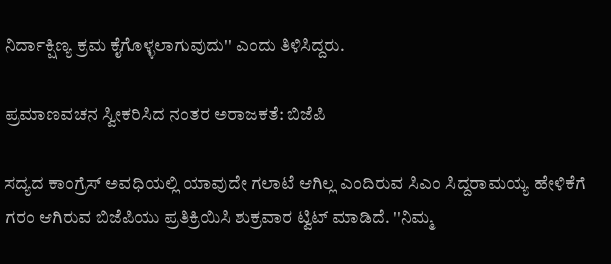ನಿರ್ದಾಕ್ಷಿಣ್ಯ ಕ್ರಮ ಕೈಗೊಳ್ಳಲಾಗುವುದು'' ಎಂದು ತಿಳಿಸಿದ್ದರು.

ಪ್ರಮಾಣವಚನ ಸ್ವೀಕರಿಸಿದ ನಂತರ ಅರಾಜಕತೆ: ಬಿಜೆಪಿ

ಸದ್ಯದ ಕಾಂಗ್ರೆಸ್ ಅವಧಿಯಲ್ಲಿ ಯಾವುದೇ ಗಲಾಟೆ ಆಗಿಲ್ಲ ಎಂದಿರುವ ಸಿಎಂ ಸಿದ್ದರಾಮಯ್ಯ ಹೇಳಿಕೆಗೆ ಗರಂ ಆಗಿರುವ ಬಿಜೆಪಿಯು ಪ್ರತಿಕ್ರಿಯಿಸಿ ಶುಕ್ರವಾರ ಟ್ವಿಟ್ ಮಾಡಿದೆ. ''ನಿಮ್ಮ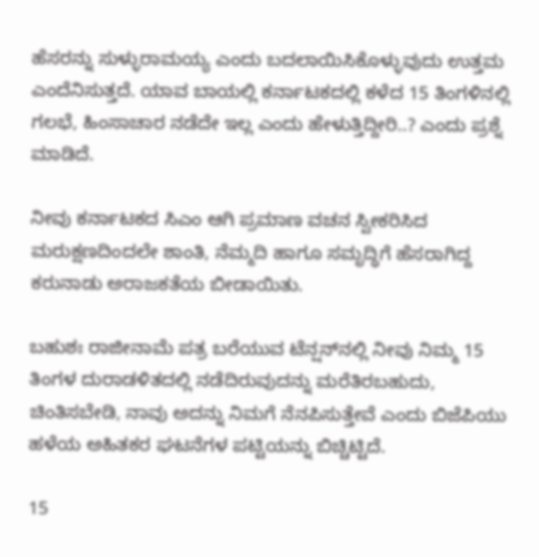ಹೆಸರನ್ನು ಸುಳ್ಳುರಾಮಯ್ಯ ಎಂದು ಬದಲಾಯಿಸಿಕೊಳ್ಳುವುದು ಉತ್ತಮ ಎಂದೆನಿಸುತ್ತದೆ. ಯಾವ ಬಾಯಲ್ಲಿ ಕರ್ನಾಟಕದಲ್ಲಿ ಕಳೆದ 15 ತಿಂಗಳಿನಲ್ಲಿ ಗಲಭೆ, ಹಿಂಸಾಚಾರ ನಡೆದೇ ಇಲ್ಲ ಎಂದು ಹೇಳುತ್ತಿದ್ದೀರಿ..? ಎಂದು ಪ್ರಶ್ನೆ ಮಾಡಿದೆ.

ನೀವು ಕರ್ನಾಟಕದ ಸಿಎಂ ಆಗಿ ಪ್ರಮಾಣ ವಚನ ಸ್ವೀಕರಿಸಿದ ಮರುಕ್ಷಣದಿಂದಲೇ ಶಾಂತಿ, ನೆಮ್ಮದಿ ಹಾಗೂ ಸಮೃದ್ಧಿಗೆ ಹೆಸರಾಗಿದ್ದ ಕರುನಾಡು ಅರಾಜಕತೆಯ ಬೀಡಾಯಿತು.

ಬಹುಶಃ ರಾಜೀನಾಮೆ ಪತ್ರ ಬರೆಯುವ ಟೆನ್ಷನ್‌ನಲ್ಲಿ ನೀವು ನಿಮ್ಮ 15 ತಿಂಗಳ ದುರಾಡಳಿತದಲ್ಲಿ ನಡೆದಿರುವುದನ್ನು ಮರೆತಿರಬಹುದು, ಚಿಂತಿಸಬೇಡಿ, ನಾವು ಅದನ್ನು ನಿಮಗೆ ನೆನಪಿಸುತ್ತೇವೆ ಎಂದು ಬಿಜೆಪಿಯು ಹಳೆಯ ಅಹಿತಕರ ಘಟನೆಗಳ ಪಟ್ಟಿಯನ್ನು ಬಿಚ್ಚಿಟ್ಟಿದೆ.

15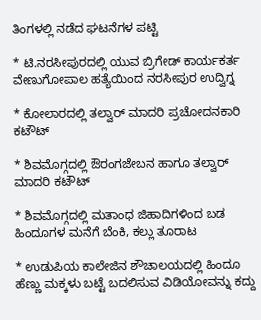ತಿಂಗಳಲ್ಲಿ ನಡೆದ ಘಟನೆಗಳ ಪಟ್ಟಿ

* ಟಿ.ನರಸೀಪುರದಲ್ಲಿ ಯುವ ಬ್ರಿಗೇಡ್‌ ಕಾರ್ಯಕರ್ತ ವೇಣುಗೋಪಾಲ ಹತ್ಯೆಯಿಂದ ನರಸೀಪುರ ಉದ್ವಿಗ್ನ

* ಕೋಲಾರದಲ್ಲಿ ತಲ್ವಾರ್‌ ಮಾದರಿ ಪ್ರಚೋದನಕಾರಿ ಕಟೌಟ್‌

* ಶಿವಮೊಗ್ಗದಲ್ಲಿ ಔರಂಗಜೇಬನ ಹಾಗೂ ತಲ್ವಾರ್‌ ಮಾದರಿ ಕಟೌಟ್‌

* ಶಿವಮೊಗ್ಗದಲ್ಲಿ ಮತಾಂಧ ಜಿಹಾದಿಗಳಿಂದ ಬಡ ಹಿಂದೂಗಳ ಮನೆಗೆ ಬೆಂಕಿ, ಕಲ್ಲು ತೂರಾಟ

* ಉಡುಪಿಯ ಕಾಲೇಜಿನ ಶೌಚಾಲಯದಲ್ಲಿ ಹಿಂದೂ ಹೆಣ್ಣು ಮಕ್ಕಳು ಬಟ್ಟೆ ಬದಲಿಸುವ ವಿಡಿಯೋವನ್ನು ಕದ್ದು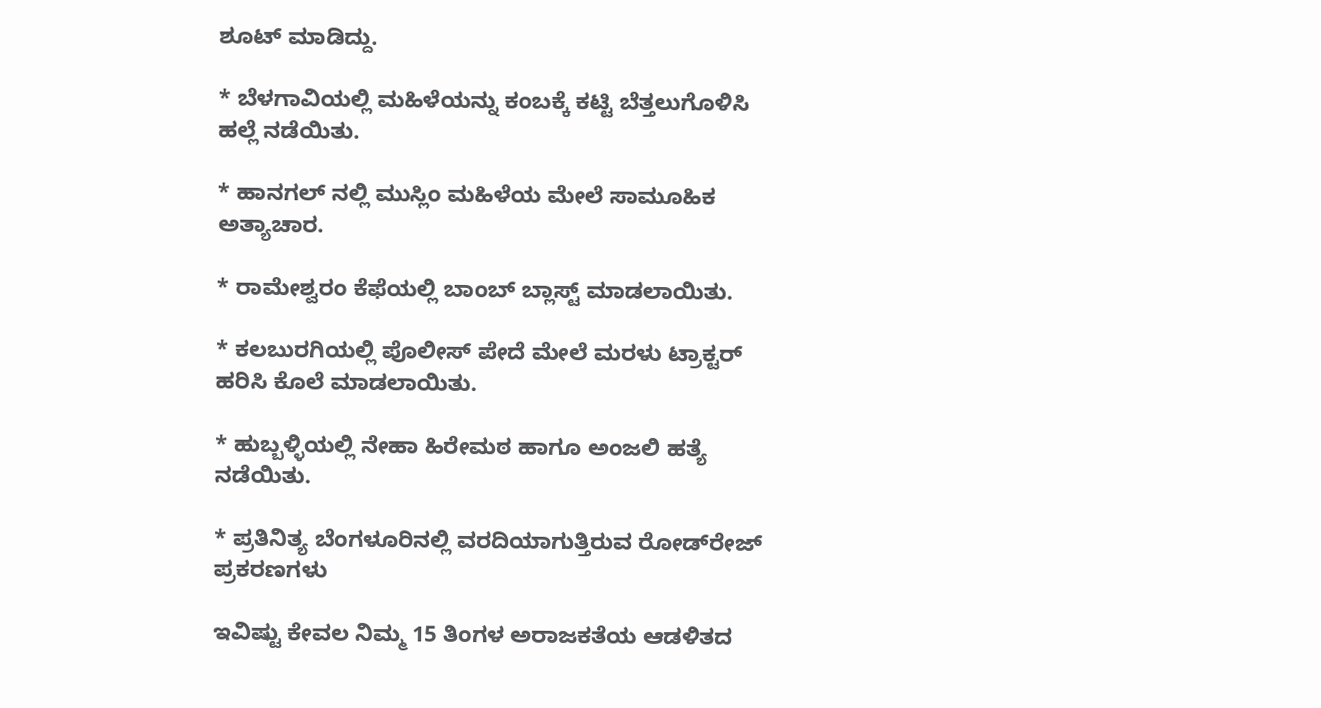ಶೂಟ್‌ ಮಾಡಿದ್ದು.

* ಬೆಳಗಾವಿಯಲ್ಲಿ ಮಹಿಳೆಯನ್ನು ಕಂಬಕ್ಕೆ ಕಟ್ಟಿ ಬೆತ್ತಲುಗೊಳಿಸಿ ಹಲ್ಲೆ ನಡೆಯಿತು.

* ಹಾನಗಲ್ ನಲ್ಲಿ ಮುಸ್ಲಿಂ ಮಹಿಳೆಯ ಮೇಲೆ ಸಾಮೂಹಿಕ ಅತ್ಯಾಚಾರ.

* ರಾಮೇಶ್ವರಂ ಕೆಫೆಯಲ್ಲಿ ಬಾಂಬ್ ಬ್ಲಾಸ್ಟ್ ಮಾಡಲಾಯಿತು.

* ಕಲಬುರಗಿಯಲ್ಲಿ ಪೊಲೀಸ್‌ ಪೇದೆ ಮೇಲೆ ಮರಳು ಟ್ರಾಕ್ಟರ್‌ ಹರಿಸಿ ಕೊಲೆ ಮಾಡಲಾಯಿತು.

* ಹುಬ್ಬಳ್ಳಿಯಲ್ಲಿ ನೇಹಾ ಹಿರೇಮಠ ಹಾಗೂ ಅಂಜಲಿ ಹತ್ಯೆ ನಡೆಯಿತು.

* ಪ್ರತಿನಿತ್ಯ ಬೆಂಗಳೂರಿನಲ್ಲಿ ವರದಿಯಾಗುತ್ತಿರುವ ರೋಡ್‌ರೇಜ್‌ ಪ್ರಕರಣಗಳು

ಇವಿಷ್ಟು ಕೇವಲ ನಿಮ್ಮ 15 ತಿಂಗಳ ಅರಾಜಕತೆಯ ಆಡಳಿತದ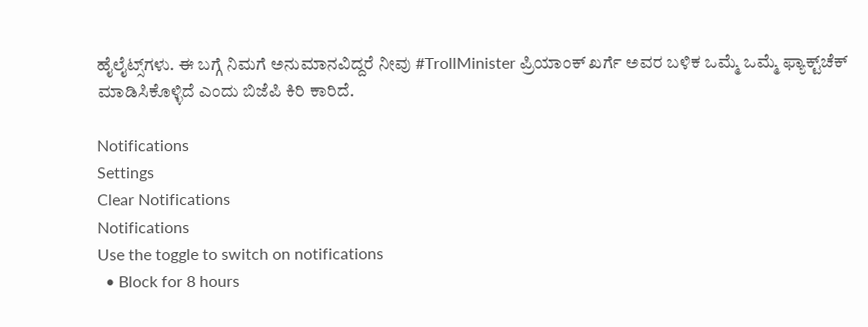ಹೈಲೈಟ್ಸ್‌ಗಳು. ಈ ಬಗ್ಗೆ ನಿಮಗೆ ಅನುಮಾನವಿದ್ದರೆ ನೀವು #TrollMinister ಪ್ರಿಯಾಂಕ್ ಖರ್ಗೆ ಅವರ ಬಳಿಕ ಒಮ್ಮೆ ಒಮ್ಮೆ ಫ್ಯಾಕ್ಟ್‌ಚೆಕ್‌ ಮಾಡಿಸಿಕೊಳ್ಳಿದೆ ಎಂದು ಬಿಜೆಪಿ ಕಿರಿ ಕಾರಿದೆ.

Notifications
Settings
Clear Notifications
Notifications
Use the toggle to switch on notifications
  • Block for 8 hours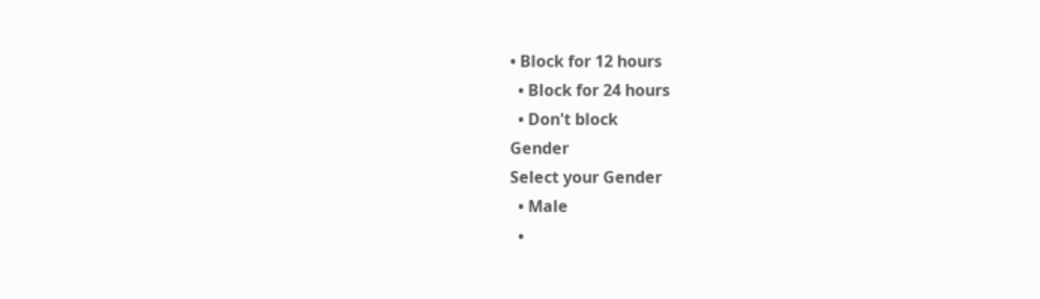• Block for 12 hours
  • Block for 24 hours
  • Don't block
Gender
Select your Gender
  • Male
  •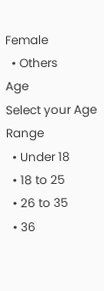Female
  • Others
Age
Select your Age Range
  • Under 18
  • 18 to 25
  • 26 to 35
  • 36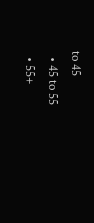to 45
  • 45 to 55
  • 55+